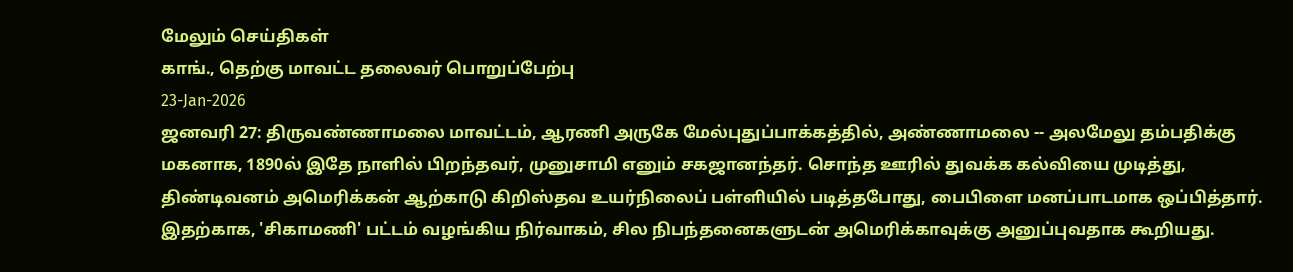மேலும் செய்திகள்
காங்., தெற்கு மாவட்ட தலைவர் பொறுப்பேற்பு
23-Jan-2026
ஜனவரி 27: திருவண்ணாமலை மாவட்டம், ஆரணி அருகே மேல்புதுப்பாக்கத்தில், அண்ணாமலை -- அலமேலு தம்பதிக்கு மகனாக, 1890ல் இதே நாளில் பிறந்தவர், முனுசாமி எனும் சகஜானந்தர். சொந்த ஊரில் துவக்க கல்வியை முடித்து, திண்டிவனம் அமெரிக்கன் ஆற்காடு கிறிஸ்தவ உயர்நிலைப் பள்ளியில் படித்தபோது, பைபிளை மனப்பாடமாக ஒப்பித்தார். இதற்காக, 'சிகாமணி' பட்டம் வழங்கிய நிர்வாகம், சில நிபந்தனைகளுடன் அமெரிக்காவுக்கு அனுப்புவதாக கூறியது.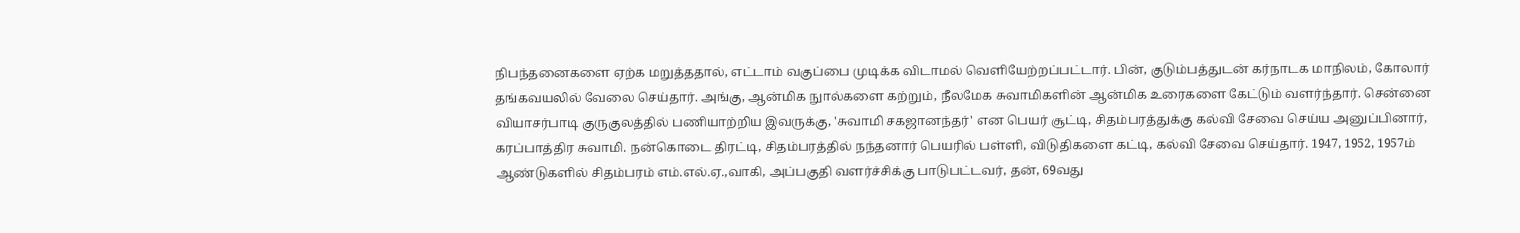நிபந்தனைகளை ஏற்க மறுத்ததால், எட்டாம் வகுப்பை முடிக்க விடாமல் வெளியேற்றப்பட்டார். பின், குடும்பத்துடன் கர்நாடக மாநிலம், கோலார் தங்கவயலில் வேலை செய்தார். அங்கு, ஆன்மிக நுால்களை கற்றும், நீலமேக சுவாமிகளின் ஆன்மிக உரைகளை கேட்டும் வளர்ந்தார். சென்னை வியாசர்பாடி குருகுலத்தில் பணியாற்றிய இவருக்கு, 'சுவாமி சகஜானந்தர்' என பெயர் சூட்டி, சிதம்பரத்துக்கு கல்வி சேவை செய்ய அனுப்பினார், கரப்பாத்திர சுவாமி. நன்கொடை திரட்டி, சிதம்பரத்தில் நந்தனார் பெயரில் பள்ளி, விடுதிகளை கட்டி, கல்வி சேவை செய்தார். 1947, 1952, 1957ம் ஆண்டுகளில் சிதம்பரம் எம்.எல்.ஏ.,வாகி, அப்பகுதி வளர்ச்சிக்கு பாடுபட்டவர், தன், 69வது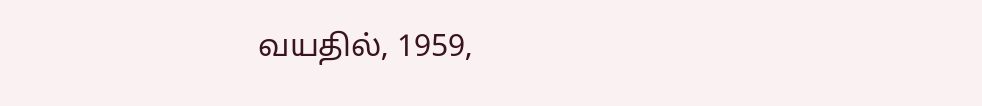வயதில், 1959,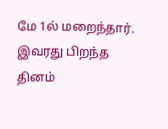மே 1ல் மறைந்தார். இவரது பிறந்த தினம்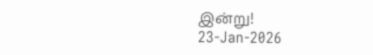இன்று!
23-Jan-2026